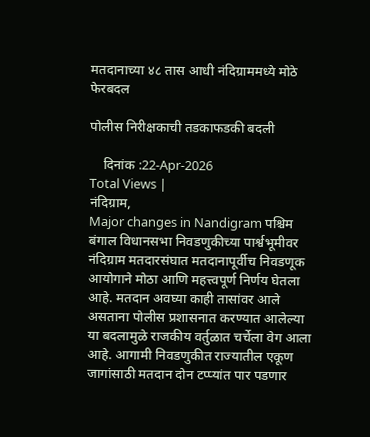मतदानाच्या ४८ तास आधी नंदिग्राममध्ये मोठे फेरबदल

पोलीस निरीक्षकाची तडकाफडकी बदली

    दिनांक :22-Apr-2026
Total Views |
नंदिग्राम,
Major changes in Nandigram पश्चिम बंगाल विधानसभा निवडणुकीच्या पार्श्वभूमीवर नंदिग्राम मतदारसंघात मतदानापूर्वीच निवडणूक आयोगाने मोठा आणि महत्त्वपूर्ण निर्णय घेतला आहे. मतदान अवघ्या काही तासांवर आले असताना पोलीस प्रशासनात करण्यात आलेल्या या बदलामुळे राजकीय वर्तुळात चर्चेला वेग आला आहे. आगामी निवडणुकीत राज्यातील एकूण जागांसाठी मतदान दोन टप्प्यांत पार पडणार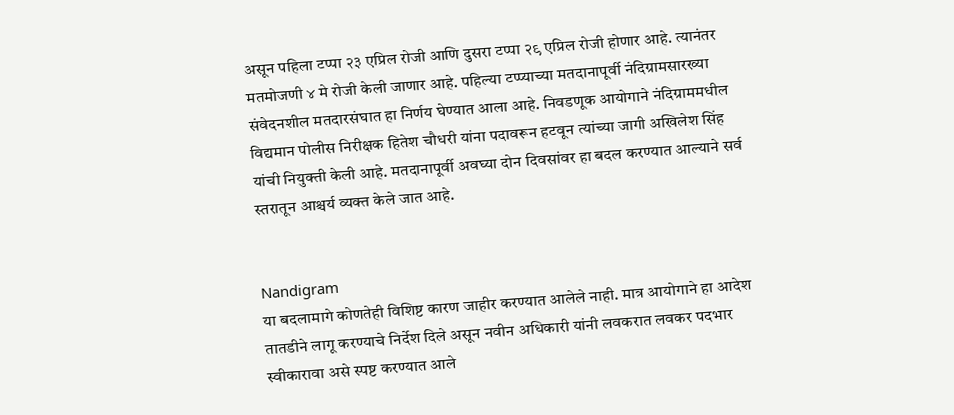असून पहिला टप्पा २३ एप्रिल रोजी आणि दुसरा टप्पा २९ एप्रिल रोजी होणार आहे. त्यानंतर मतमोजणी ४ मे रोजी केली जाणार आहे. पहिल्या टप्प्याच्या मतदानापूर्वी नंदिग्रामसारख्या संवेदनशील मतदारसंघात हा निर्णय घेण्यात आला आहे. निवडणूक आयोगाने नंदिग्राममधील विद्यमान पोलीस निरीक्षक हितेश चौधरी यांना पदावरून हटवून त्यांच्या जागी अखिलेश सिंह यांची नियुक्ती केली आहे. मतदानापूर्वी अवघ्या दोन दिवसांवर हा बदल करण्यात आल्याने सर्व स्तरातून आश्चर्य व्यक्त केले जात आहे.


Nandigram
या बदलामागे कोणतेही विशिष्ट कारण जाहीर करण्यात आलेले नाही. मात्र आयोगाने हा आदेश तातडीने लागू करण्याचे निर्देश दिले असून नवीन अधिकारी यांनी लवकरात लवकर पदभार स्वीकारावा असे स्पष्ट करण्यात आले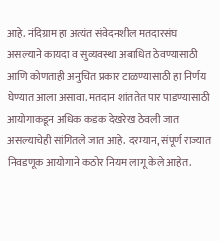आहे. नंदिग्राम हा अत्यंत संवेदनशील मतदारसंघ असल्याने कायदा व सुव्यवस्था अबाधित ठेवण्यासाठी आणि कोणताही अनुचित प्रकार टाळण्यासाठी हा निर्णय घेण्यात आला असावा. मतदान शांततेत पार पाडण्यासाठी आयोगाकडून अधिक कडक देखरेख ठेवली जात असल्याचेही सांगितले जात आहे. दरम्यान, संपूर्ण राज्यात निवडणूक आयोगाने कठोर नियम लागू केले आहेत.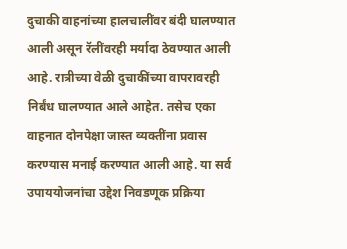दुचाकी वाहनांच्या हालचालींवर बंदी घालण्यात आली असून रॅलींवरही मर्यादा ठेवण्यात आली आहे. रात्रीच्या वेळी दुचाकींच्या वापरावरही निर्बंध घालण्यात आले आहेत. तसेच एका वाहनात दोनपेक्षा जास्त व्यक्तींना प्रवास करण्यास मनाई करण्यात आली आहे. या सर्व उपाययोजनांचा उद्देश निवडणूक प्रक्रिया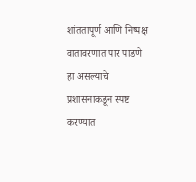शांततापूर्ण आणि निष्पक्ष वातावरणात पार पाडणे हा असल्याचे प्रशासनाकडून स्पष्ट करण्यात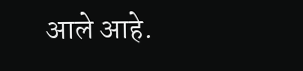आले आहे.